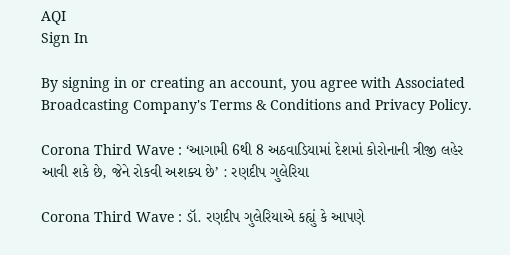AQI
Sign In

By signing in or creating an account, you agree with Associated Broadcasting Company's Terms & Conditions and Privacy Policy.

Corona Third Wave : ‘આગામી 6થી 8 અઠવાડિયામાં દેશમાં કોરોનાની ત્રીજી લહેર આવી શકે છે, જેને રોકવી અશક્ય છે’ : રણદીપ ગુલેરિયા

Corona Third Wave : ડૉ. રણદીપ ગુલેરિયાએ કહ્યું કે આપણે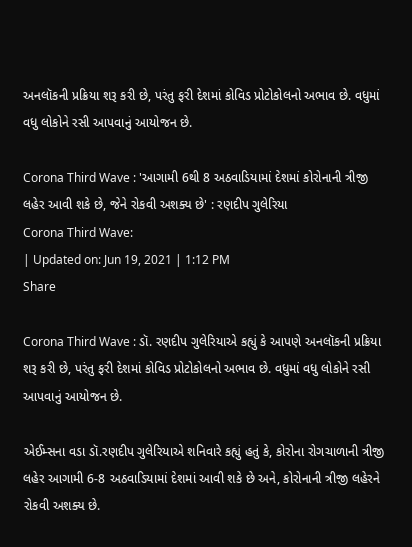અનલૉકની પ્રક્રિયા શરૂ કરી છે, પરંતુ ફરી દેશમાં કોવિડ પ્રોટોકોલનો અભાવ છે. વધુમાં વધુ લોકોને રસી આપવાનું આયોજન છે.

Corona Third Wave : 'આગામી 6થી 8 અઠવાડિયામાં દેશમાં કોરોનાની ત્રીજી લહેર આવી શકે છે, જેને રોકવી અશક્ય છે' : રણદીપ ગુલેરિયા
Corona Third Wave:
| Updated on: Jun 19, 2021 | 1:12 PM
Share

Corona Third Wave : ડૉ. રણદીપ ગુલેરિયાએ કહ્યું કે આપણે અનલૉકની પ્રક્રિયા શરૂ કરી છે, પરંતુ ફરી દેશમાં કોવિડ પ્રોટોકોલનો અભાવ છે. વધુમાં વધુ લોકોને રસી આપવાનું આયોજન છે.

એઈમ્સના વડા ડૉ.રણદીપ ગુલેરિયાએ શનિવારે કહ્યું હતું કે, કોરોના રોગચાળાની ત્રીજી લહેર આગામી 6-8 અઠવાડિયામાં દેશમાં આવી શકે છે અને, કોરોનાની ત્રીજી લહેરને રોકવી અશક્ય છે.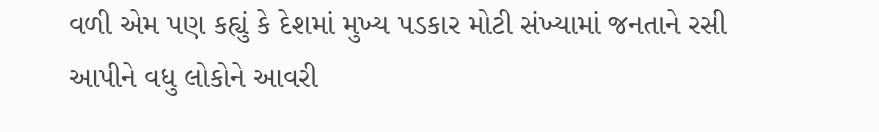વળી એમ પણ કહ્યું કે દેશમાં મુખ્ય પડકાર મોટી સંખ્યામાં જનતાને રસી આપીને વધુ લોકોને આવરી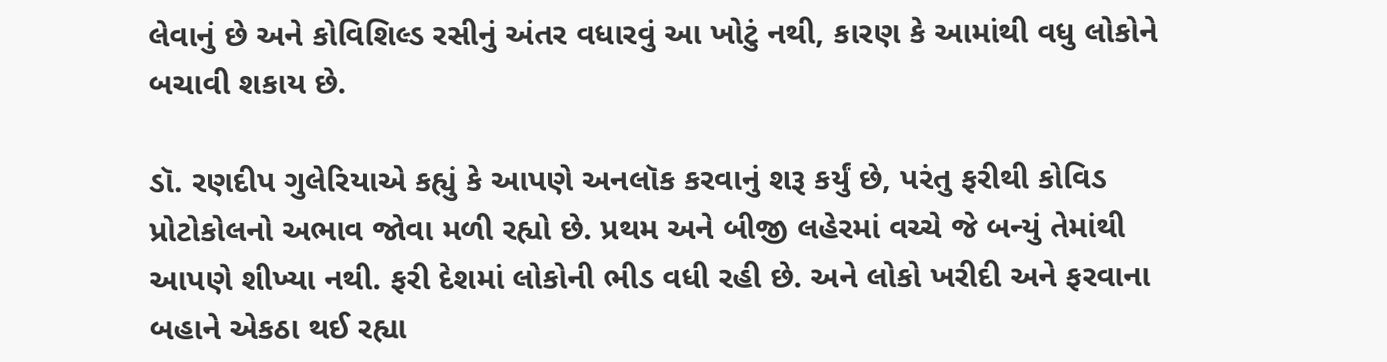લેવાનું છે અને કોવિશિલ્ડ રસીનું અંતર વધારવું આ ખોટું નથી, કારણ કે આમાંથી વધુ લોકોને બચાવી શકાય છે.

ડૉ. રણદીપ ગુલેરિયાએ કહ્યું કે આપણે અનલૉક કરવાનું શરૂ કર્યું છે, પરંતુ ફરીથી કોવિડ પ્રોટોકોલનો અભાવ જોવા મળી રહ્યો છે. પ્રથમ અને બીજી લહેરમાં વચ્ચે જે બન્યું તેમાંથી આપણે શીખ્યા નથી. ફરી દેશમાં લોકોની ભીડ વધી રહી છે. અને લોકો ખરીદી અને ફરવાના બહાને એકઠા થઈ રહ્યા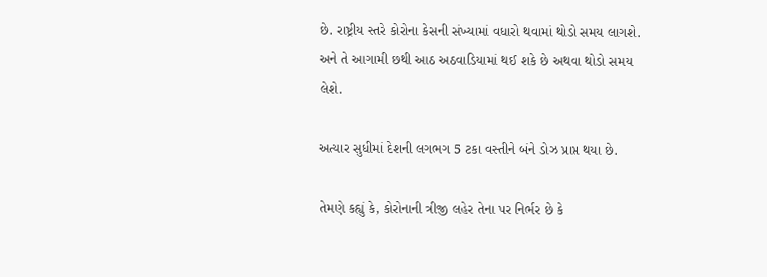છે. રાષ્ટ્રીય સ્તરે કોરોના કેસની સંખ્યામાં વધારો થવામાં થોડો સમય લાગશે. અને તે આગામી છથી આઠ અઠવાડિયામાં થઈ શકે છે અથવા થોડો સમય લેશે.

અત્યાર સુધીમાં દેશની લગભગ 5 ટકા વસ્તીને બંને ડોઝ પ્રાપ્ત થયા છે.

તેમણે કહ્યું કે, કોરોનાની ત્રીજી લહેર તેના પર નિર્ભર છે કે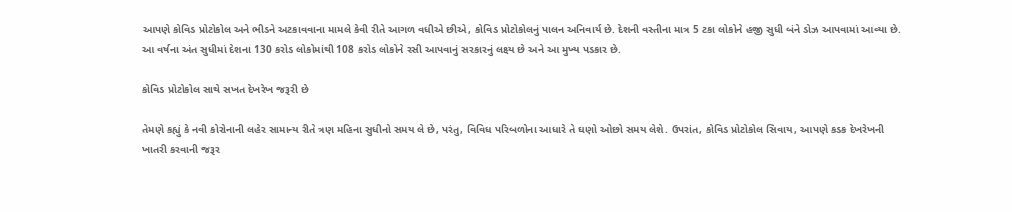આપણે કોવિડ પ્રોટોકોલ અને ભીડને અટકાવવાના મામલે કેવી રીતે આગળ વધીએ છીએ, કોવિડ પ્રોટોકોલનું પાલન અનિવાર્ય છે. દેશની વસ્તીના માત્ર 5 ટકા લોકોને હજી સુધી બંને ડોઝ આપવામાં આવ્યા છે. આ વર્ષના અંત સુધીમાં દેશના 130 કરોડ લોકોમાંથી 108 કરોડ લોકોને રસી આપવાનું સરકારનું લક્ષ્ય છે અને આ મુખ્ય પડકાર છે.

કોવિડ પ્રોટોકોલ સાથે સખત દેખરેખ જરૂરી છે

તેમણે કહ્યું કે નવી કોરોનાની લહેર સામાન્ય રીતે ત્રણ મહિના સુધીનો સમય લે છે, પરંતુ, વિવિધ પરિબળોના આધારે તે ઘણો ઓછો સમય લેશે. ઉપરાંત, કોવિડ પ્રોટોકોલ સિવાય, આપણે કડક દેખરેખની ખાતરી કરવાની જરૂર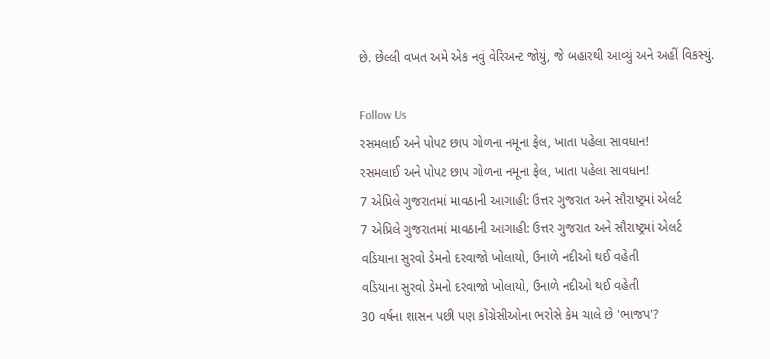છે. છેલ્લી વખત અમે એક નવું વેરિઅન્ટ જોયું, જે બહારથી આવ્યું અને અહીં વિકસ્યું.

Follow Us
રસમલાઈ અને પોપટ છાપ ગોળના નમૂના ફેલ, ખાતા પહેલા સાવધાન!
રસમલાઈ અને પોપટ છાપ ગોળના નમૂના ફેલ, ખાતા પહેલા સાવધાન!
7 એપ્રિલે ગુજરાતમાં માવઠાની આગાહી: ઉત્તર ગુજરાત અને સૌરાષ્ટ્રમાં એલર્ટ
7 એપ્રિલે ગુજરાતમાં માવઠાની આગાહી: ઉત્તર ગુજરાત અને સૌરાષ્ટ્રમાં એલર્ટ
વડિયાના સુરવો ડેમનો દરવાજો ખોલાયો, ઉનાળે નદીઓ થઈ વહેતી
વડિયાના સુરવો ડેમનો દરવાજો ખોલાયો, ઉનાળે નદીઓ થઈ વહેતી
30 વર્ષના શાસન પછી પણ કોંગ્રેસીઓના ભરોસે કેમ ચાલે છે 'ભાજપ'?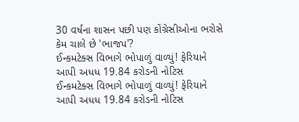30 વર્ષના શાસન પછી પણ કોંગ્રેસીઓના ભરોસે કેમ ચાલે છે 'ભાજપ'?
ઈન્કમટેક્સ વિભાગે ભોપાળું વાળ્યું! ફેરિયાને આપી અધધ 19.84 કરોડની નોટિસ
ઈન્કમટેક્સ વિભાગે ભોપાળું વાળ્યું! ફેરિયાને આપી અધધ 19.84 કરોડની નોટિસ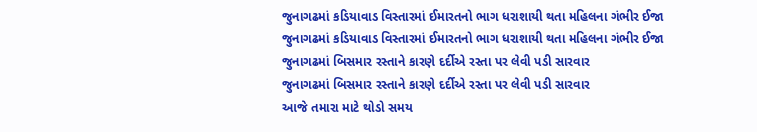જુનાગઢમાં કડિયાવાડ વિસ્તારમાં ઈમારતનો ભાગ ધરાશાયી થતા મહિલના ગંભીર ઈજા
જુનાગઢમાં કડિયાવાડ વિસ્તારમાં ઈમારતનો ભાગ ધરાશાયી થતા મહિલના ગંભીર ઈજા
જુનાગઢમાં બિસમાર રસ્તાને કારણે દર્દીએ રસ્તા પર લેવી પડી સારવાર
જુનાગઢમાં બિસમાર રસ્તાને કારણે દર્દીએ રસ્તા પર લેવી પડી સારવાર
આજે તમારા માટે થોડો સમય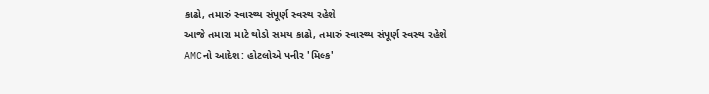કાઢો, તમારું સ્વાસ્થ્ય સંપૂર્ણ સ્વસ્થ રહેશે
આજે તમારા માટે થોડો સમય કાઢો, તમારું સ્વાસ્થ્ય સંપૂર્ણ સ્વસ્થ રહેશે
AMCનો આદેશ: હોટલોએ પનીર 'મિલ્ક'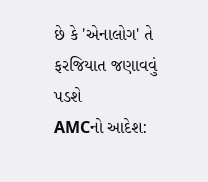છે કે 'એનાલોગ' તે ફરજિયાત જણાવવું પડશે
AMCનો આદેશ: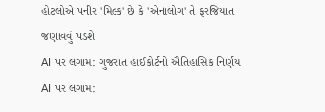હોટલોએ પનીર 'મિલ્ક' છે કે 'એનાલોગ' તે ફરજિયાત જણાવવું પડશે
AI પર લગામ: ગુજરાત હાઈકોર્ટનો ઐતિહાસિક નિર્ણય
AI પર લગામ: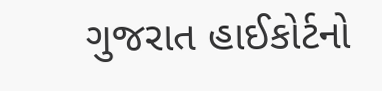ગુજરાત હાઈકોર્ટનો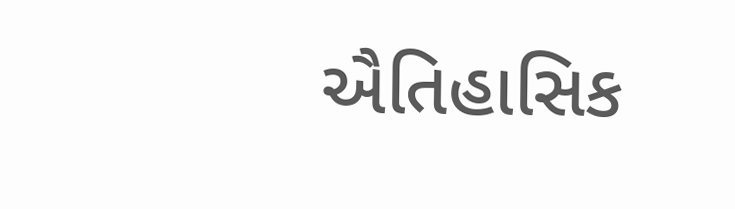ઐતિહાસિક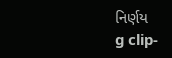નિર્ણય
g clip-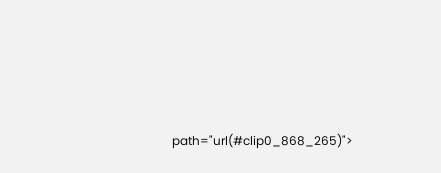path="url(#clip0_868_265)">